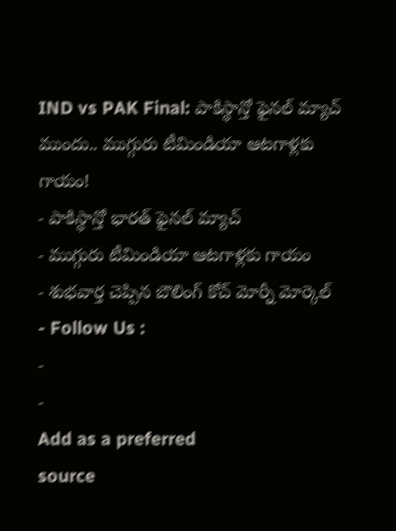IND vs PAK Final: పాకిస్థాన్తో ఫైనల్ మ్యాచ్ ముందు.. ముగ్గురు టీమిండియా ఆటగాళ్లకు గాయం!
- పాకిస్థాన్తో భారత్ ఫైనల్ మ్యాచ్
- ముగ్గురు టీమిండియా ఆటగాళ్లకు గాయం
- శుభవార్త చెప్పిన బౌలింగ్ కోచ్ మోర్నీ మోర్కెల్
- Follow Us :
-
-
Add as a preferred
source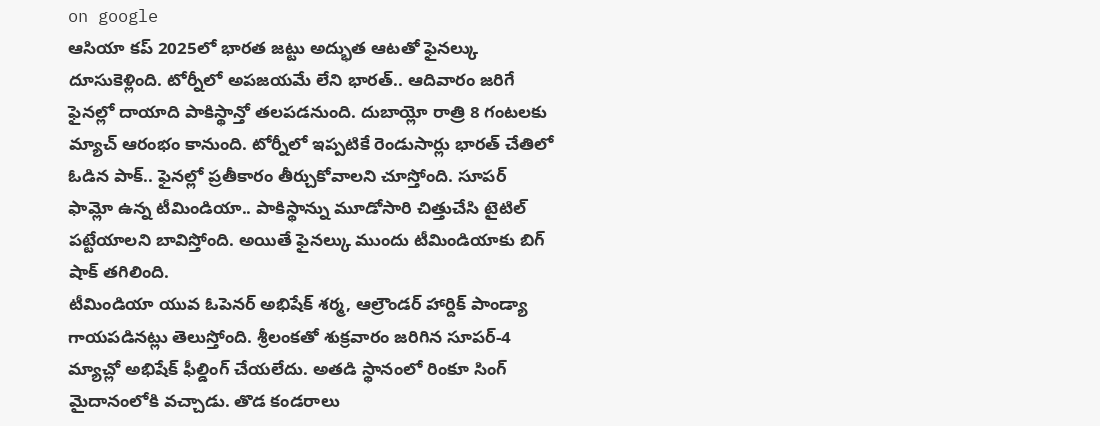on google
ఆసియా కప్ 2025లో భారత జట్టు అద్భుత ఆటతో ఫైనల్కు దూసుకెళ్లింది. టోర్నీలో అపజయమే లేని భారత్.. ఆదివారం జరిగే ఫైనల్లో దాయాది పాకిస్థాన్తో తలపడనుంది. దుబాయ్లో రాత్రి 8 గంటలకు మ్యాచ్ ఆరంభం కానుంది. టోర్నీలో ఇప్పటికే రెండుసార్లు భారత్ చేతిలో ఓడిన పాక్.. ఫైనల్లో ప్రతీకారం తీర్చుకోవాలని చూస్తోంది. సూపర్ ఫామ్లో ఉన్న టీమిండియా.. పాకిస్థాన్ను మూడోసారి చిత్తుచేసి టైటిల్ పట్టేయాలని బావిస్తోంది. అయితే ఫైనల్కు ముందు టీమిండియాకు బిగ్ షాక్ తగిలింది.
టీమిండియా యువ ఓపెనర్ అభిషేక్ శర్మ, ఆల్రౌండర్ హార్దిక్ పాండ్యా గాయపడినట్లు తెలుస్తోంది. శ్రీలంకతో శుక్రవారం జరిగిన సూపర్-4 మ్యాచ్లో అభిషేక్ ఫీల్డింగ్ చేయలేదు. అతడి స్థానంలో రింకూ సింగ్ మైదానంలోకి వచ్చాడు. తొడ కండరాలు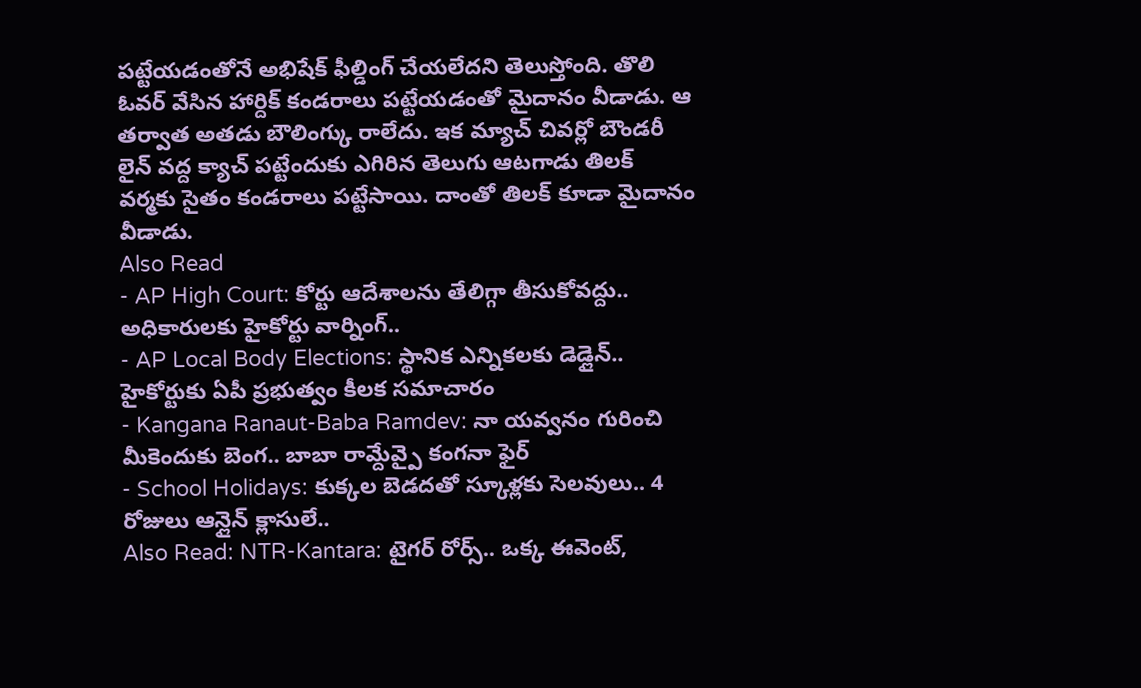పట్టేయడంతోనే అభిషేక్ ఫీల్డింగ్ చేయలేదని తెలుస్తోంది. తొలి ఓవర్ వేసిన హార్దిక్ కండరాలు పట్టేయడంతో మైదానం వీడాడు. ఆ తర్వాత అతడు బౌలింగ్కు రాలేదు. ఇక మ్యాచ్ చివర్లో బౌండరీ లైన్ వద్ద క్యాచ్ పట్టేందుకు ఎగిరిన తెలుగు ఆటగాడు తిలక్ వర్మకు సైతం కండరాలు పట్టేసాయి. దాంతో తిలక్ కూడా మైదానం వీడాడు.
Also Read
- AP High Court: కోర్టు ఆదేశాలను తేలిగ్గా తీసుకోవద్దు.. అధికారులకు హైకోర్టు వార్నింగ్..
- AP Local Body Elections: స్థానిక ఎన్నికలకు డెడ్లైన్.. హైకోర్టుకు ఏపీ ప్రభుత్వం కీలక సమాచారం
- Kangana Ranaut-Baba Ramdev: నా యవ్వనం గురించి మీకెందుకు బెంగ.. బాబా రామ్దేవ్పై కంగనా ఫైర్
- School Holidays: కుక్కల బెడదతో స్కూళ్లకు సెలవులు.. 4 రోజులు ఆన్లైన్ క్లాసులే..
Also Read: NTR-Kantara: టైగర్ రోర్స్.. ఒక్క ఈవెంట్,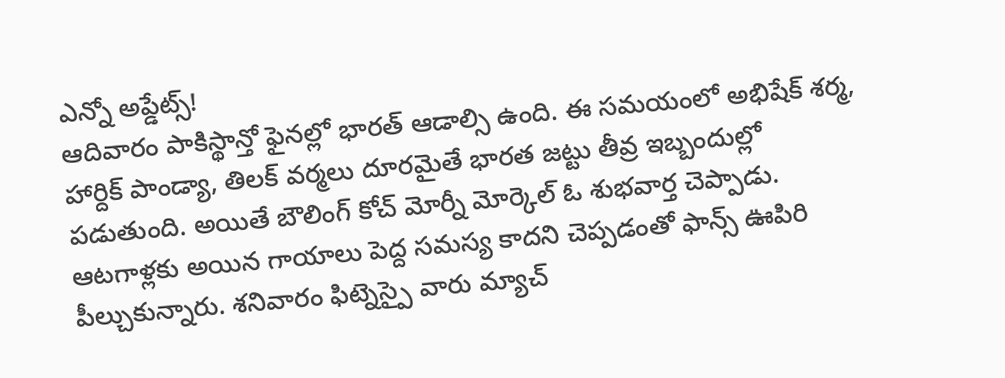ఎన్నో అప్డేట్స్!
ఆదివారం పాకిస్థాన్తో ఫైనల్లో భారత్ ఆడాల్సి ఉంది. ఈ సమయంలో అభిషేక్ శర్మ, హార్దిక్ పాండ్యా, తిలక్ వర్మలు దూరమైతే భారత జట్టు తీవ్ర ఇబ్బందుల్లో పడుతుంది. అయితే బౌలింగ్ కోచ్ మోర్నీ మోర్కెల్ ఓ శుభవార్త చెప్పాడు. ఆటగాళ్లకు అయిన గాయాలు పెద్ద సమస్య కాదని చెప్పడంతో ఫాన్స్ ఊపిరి పీల్చుకున్నారు. శనివారం ఫిట్నెస్పై వారు మ్యాచ్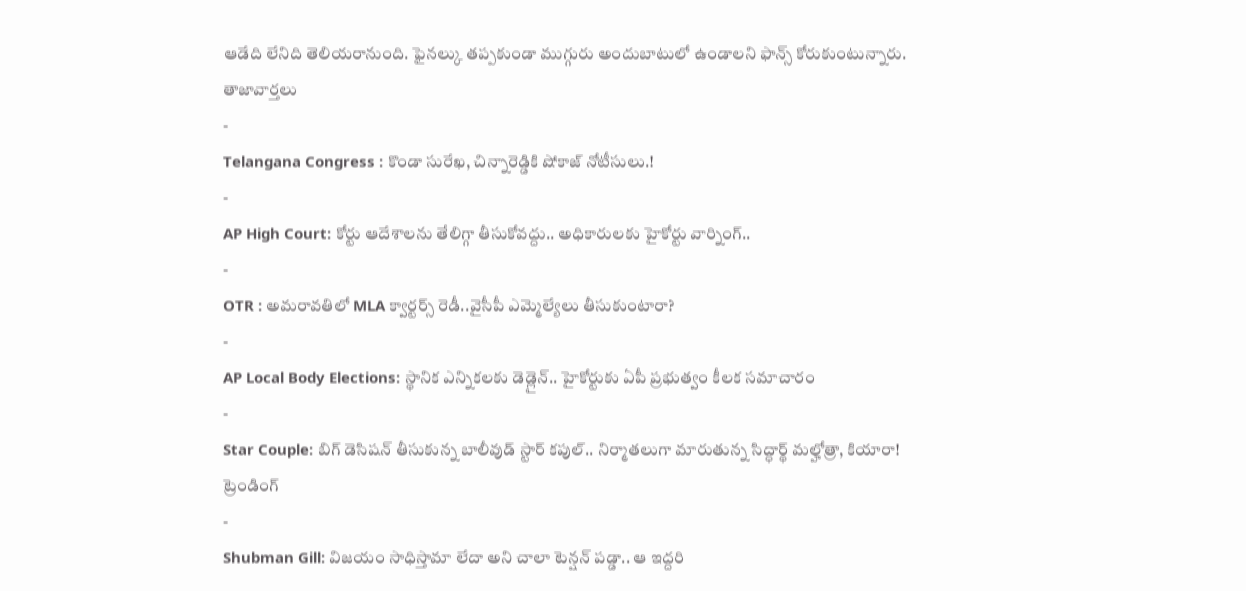ఆడేది లేనిది తెలియరానుంది. ఫైనల్కు తప్పకుండా ముగ్గురు అందుబాటులో ఉండాలని ఫాన్స్ కోరుకుంటున్నారు.
తాజావార్తలు
-
Telangana Congress : కొండా సురేఖ, చిన్నారెడ్డికి షోకాజ్ నోటీసులు.!
-
AP High Court: కోర్టు ఆదేశాలను తేలిగ్గా తీసుకోవద్దు.. అధికారులకు హైకోర్టు వార్నింగ్..
-
OTR : అమరావతిలో MLA క్వార్టర్స్ రెడీ..వైసీపీ ఎమ్మెల్యేలు తీసుకుంటారా?
-
AP Local Body Elections: స్థానిక ఎన్నికలకు డెడ్లైన్.. హైకోర్టుకు ఏపీ ప్రభుత్వం కీలక సమాచారం
-
Star Couple: బిగ్ డెసిషన్ తీసుకున్న బాలీవుడ్ స్టార్ కపుల్.. నిర్మాతలుగా మారుతున్న సిద్ధార్థ్ మల్హోత్రా, కియారా!
ట్రెండింగ్
-
Shubman Gill: విజయం సాధిస్తామా లేదా అని చాలా టెన్షన్ పడ్డా.. ఆ ఇద్దరి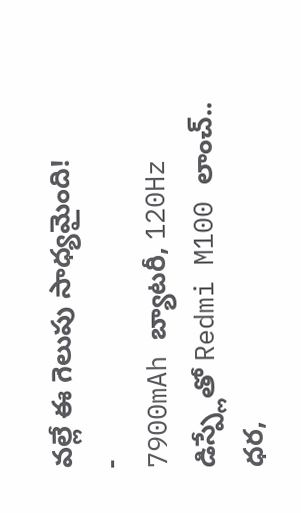వల్లే ఈ గెలుపు సాధ్యమైంది!
-
7900mAh బ్యాటరీ, 120Hz డిస్ప్లేతో Redmi M100 లాంచ్.. ధర,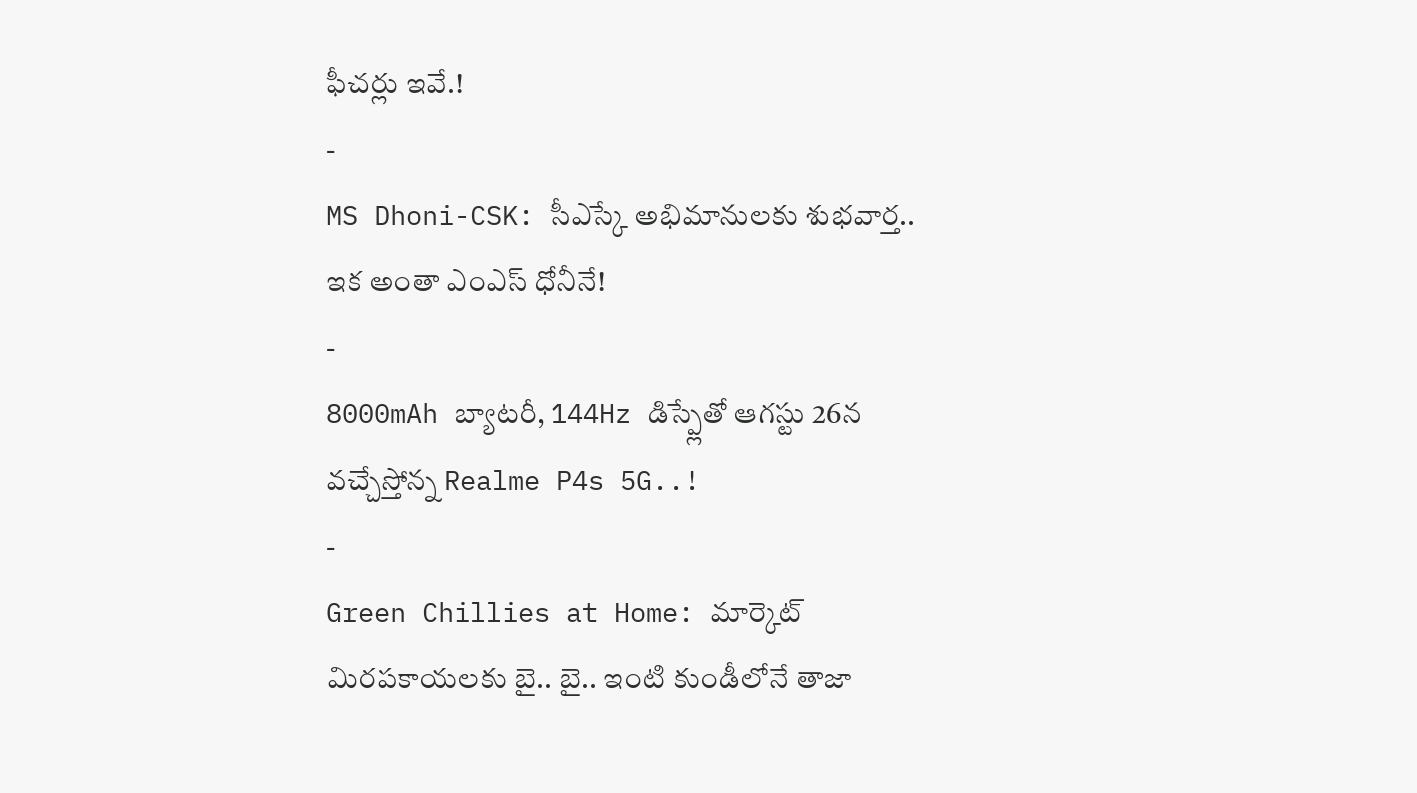ఫీచర్లు ఇవే.!
-
MS Dhoni-CSK: సీఎస్కే అభిమానులకు శుభవార్త.. ఇక అంతా ఎంఎస్ ధోనీనే!
-
8000mAh బ్యాటరీ, 144Hz డిస్ప్లేతో ఆగస్టు 26న వచ్చేస్తోన్న Realme P4s 5G..!
-
Green Chillies at Home: మార్కెట్ మిరపకాయలకు బై.. బై.. ఇంటి కుండీలోనే తాజా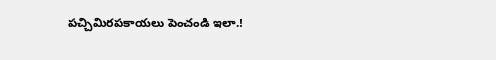పచ్చిమిరపకాయలు పెంచండి ఇలా.!